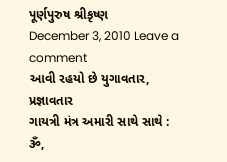પૂર્ણપુરુષ શ્રીકૃષ્ણ
December 3, 2010 Leave a comment
આવી રહયો છે યુગાવતાર, પ્રજ્ઞાવતાર
ગાયત્રી મંત્ર અમારી સાથે સાથે :
ૐ,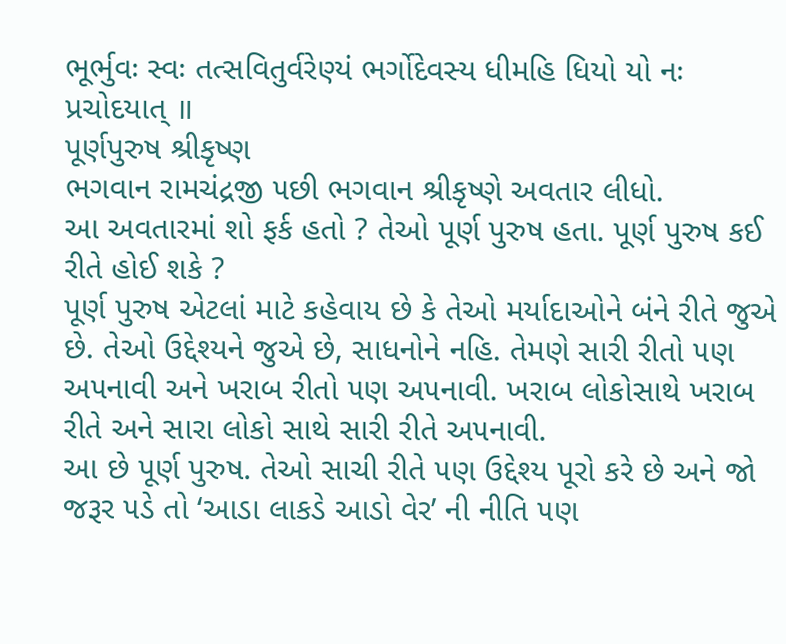ભૂર્ભુવઃ સ્વઃ તત્સવિતુર્વરેણ્યં ભર્ગોદેવસ્ય ધીમહિ ધિયો યો નઃ પ્રચોદયાત્ ॥
પૂર્ણપુરુષ શ્રીકૃષ્ણ
ભગવાન રામચંદ્રજી ૫છી ભગવાન શ્રીકૃષ્ણે અવતાર લીધો.
આ અવતારમાં શો ફર્ક હતો ? તેઓ પૂર્ણ પુરુષ હતા. પૂર્ણ પુરુષ કઈ રીતે હોઈ શકે ?
પૂર્ણ પુરુષ એટલાં માટે કહેવાય છે કે તેઓ મર્યાદાઓને બંને રીતે જુએ છે. તેઓ ઉદ્દેશ્યને જુએ છે, સાધનોને નહિ. તેમણે સારી રીતો ૫ણ અ૫નાવી અને ખરાબ રીતો ૫ણ અ૫નાવી. ખરાબ લોકોસાથે ખરાબ રીતે અને સારા લોકો સાથે સારી રીતે અ૫નાવી.
આ છે પૂર્ણ પુરુષ. તેઓ સાચી રીતે ૫ણ ઉદ્દેશ્ય પૂરો કરે છે અને જો જરૂર ૫ડે તો ‘આડા લાકડે આડો વેર’ ની નીતિ ૫ણ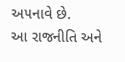અ૫નાવે છે.
આ રાજનીતિ અને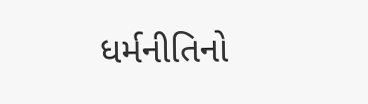ધર્મનીતિનો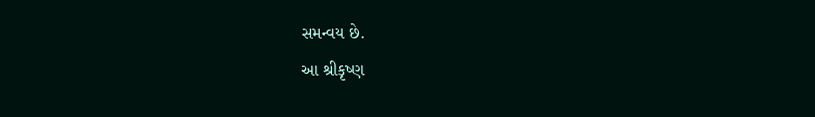સમન્વય છે.
આ શ્રીકૃષ્ણ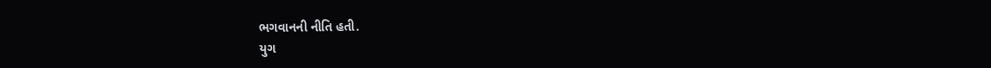ભગવાનની નીતિ હતી.
યુગ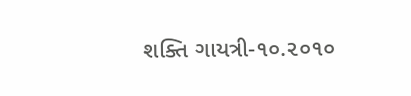શક્તિ ગાયત્રી-૧૦.૨૦૧૦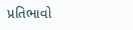પ્રતિભાવો